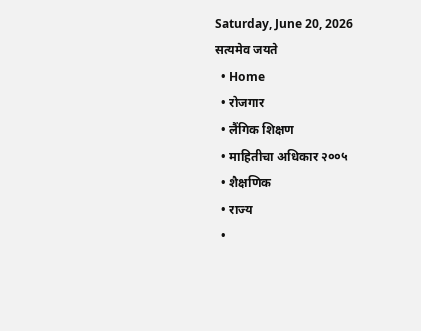Saturday, June 20, 2026
सत्यमेव जयते
  • Home
  • रोजगार
  • लैंगिक शिक्षण
  • माहितीचा अधिकार २००५
  • शैक्षणिक
  • राज्य
  •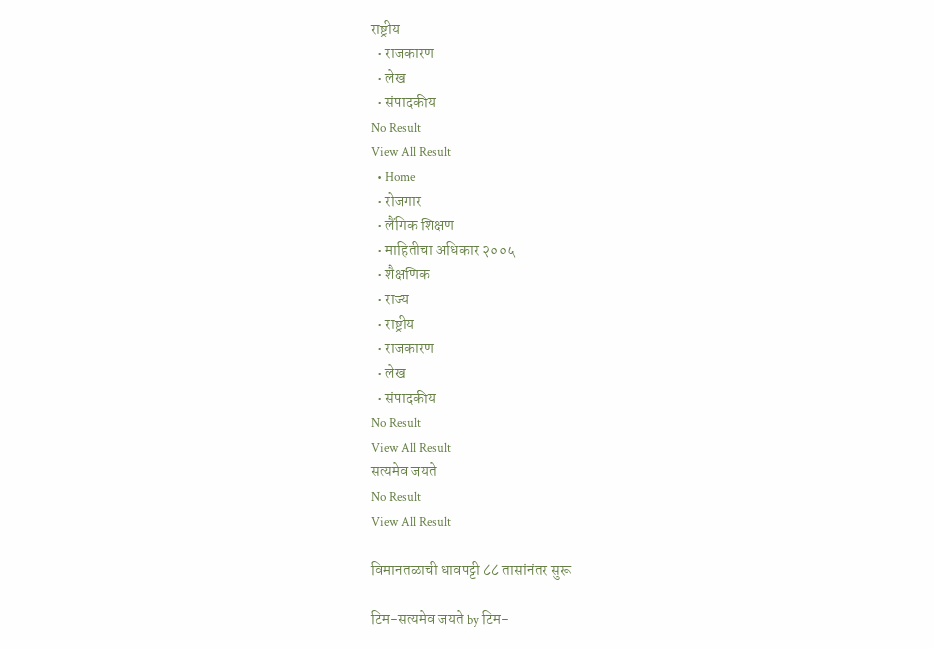राष्ट्रीय
  • राजकारण
  • लेख
  • संपादकीय
No Result
View All Result
  • Home
  • रोजगार
  • लैंगिक शिक्षण
  • माहितीचा अधिकार २००५
  • शैक्षणिक
  • राज्य
  • राष्ट्रीय
  • राजकारण
  • लेख
  • संपादकीय
No Result
View All Result
सत्यमेव जयते
No Result
View All Result

विमानतळाची धावपट्टी ८८ तासांनंतर सुरू

टिम-सत्यमेव जयते by टिम-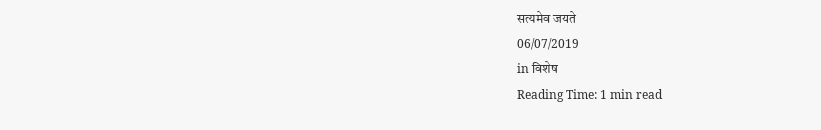सत्यमेव जयते
06/07/2019
in विशेष
Reading Time: 1 min read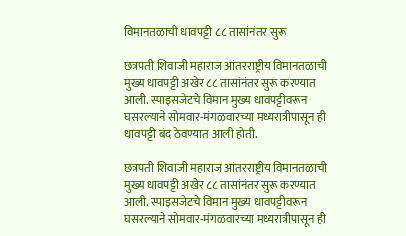विमानतळाची धावपट्टी ८८ तासांनंतर सुरू

छत्रपती शिवाजी महाराज आंतरराष्ट्रीय विमानतळाची मुख्य धावपट्टी अखेर ८८ तासांनंतर सुरू करण्यात आली. स्पाइसजेटचे विमान मुख्य धावपट्टीवरून घसरल्याने सोमवार-मंगळवारच्या मध्यरात्रीपासून ही धावपट्टी बंद ठेवण्यात आली होती.

छत्रपती शिवाजी महाराज आंतरराष्ट्रीय विमानतळाची मुख्य धावपट्टी अखेर ८८ तासांनंतर सुरू करण्यात आली. स्पाइसजेटचे विमान मुख्य धावपट्टीवरून घसरल्याने सोमवार-मंगळवारच्या मध्यरात्रीपासून ही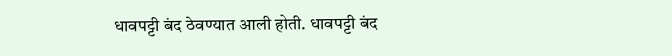धावपट्टी बंद ठेवण्यात आली होती. धावपट्टी बंद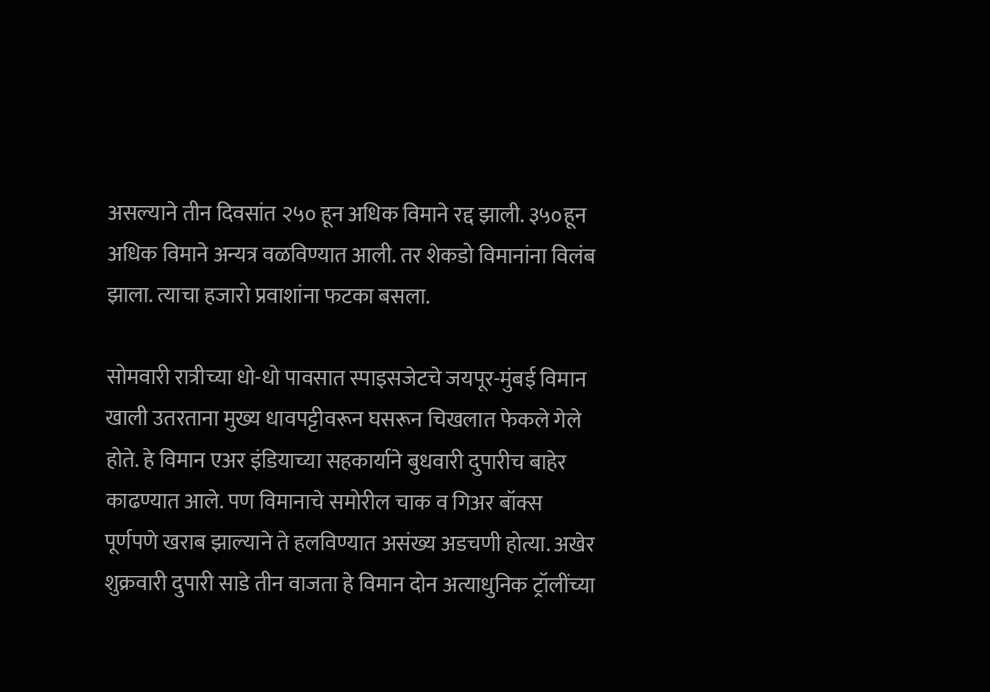असल्याने तीन दिवसांत २५० हून अधिक विमाने रद्द झाली. ३५०हून अधिक विमाने अन्यत्र वळविण्यात आली. तर शेकडो विमानांना विलंब झाला. त्याचा हजारो प्रवाशांना फटका बसला.

सोमवारी रात्रीच्या धो-धो पावसात स्पाइसजेटचे जयपूर-मुंबई विमान खाली उतरताना मुख्य धावपट्टीवरून घसरून चिखलात फेकले गेले होते. हे विमान एअर इंडियाच्या सहकार्याने बुधवारी दुपारीच बाहेर काढण्यात आले. पण विमानाचे समोरील चाक व गिअर बॉक्स पूर्णपणे खराब झाल्याने ते हलविण्यात असंख्य अडचणी होत्या. अखेर शुक्रवारी दुपारी साडे तीन वाजता हे विमान दोन अत्याधुनिक ट्रॉलींच्या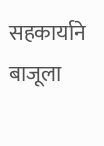सहकार्याने बाजूला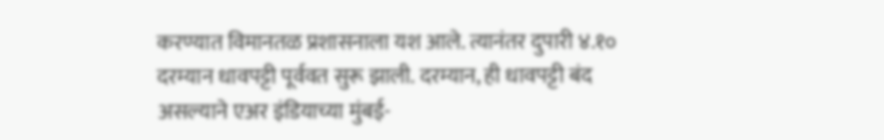करण्यात विमानतळ प्रशासनाला यश आले. त्यानंतर दुपारी ४.१० दरम्यान धावपट्टी पूर्ववत सुरू झाली. दरम्यान, ही धावपट्टी बंद असल्याने एअर इंडियाच्या मुंबई-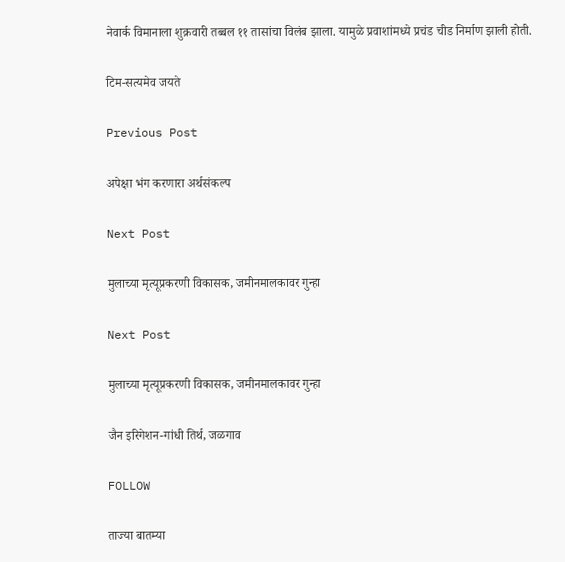नेवार्क विमानाला शुक्रवारी तब्बल ११ तासांचा विलंब झाला. यामुळे प्रवाशांमध्ये प्रचंड चीड निर्माण झाली होती.

टिम-सत्यमेव जयते

Previous Post

अपेक्षा भंग करणारा अर्थसंकल्प

Next Post

मुलाच्या मृत्यूप्रकरणी विकासक, जमीनमालकावर गुन्हा

Next Post

मुलाच्या मृत्यूप्रकरणी विकासक, जमीनमालकावर गुन्हा

जैन इरिगेशन-गांधी तिर्थ, जळगाव

FOLLOW

ताज्या बातम्या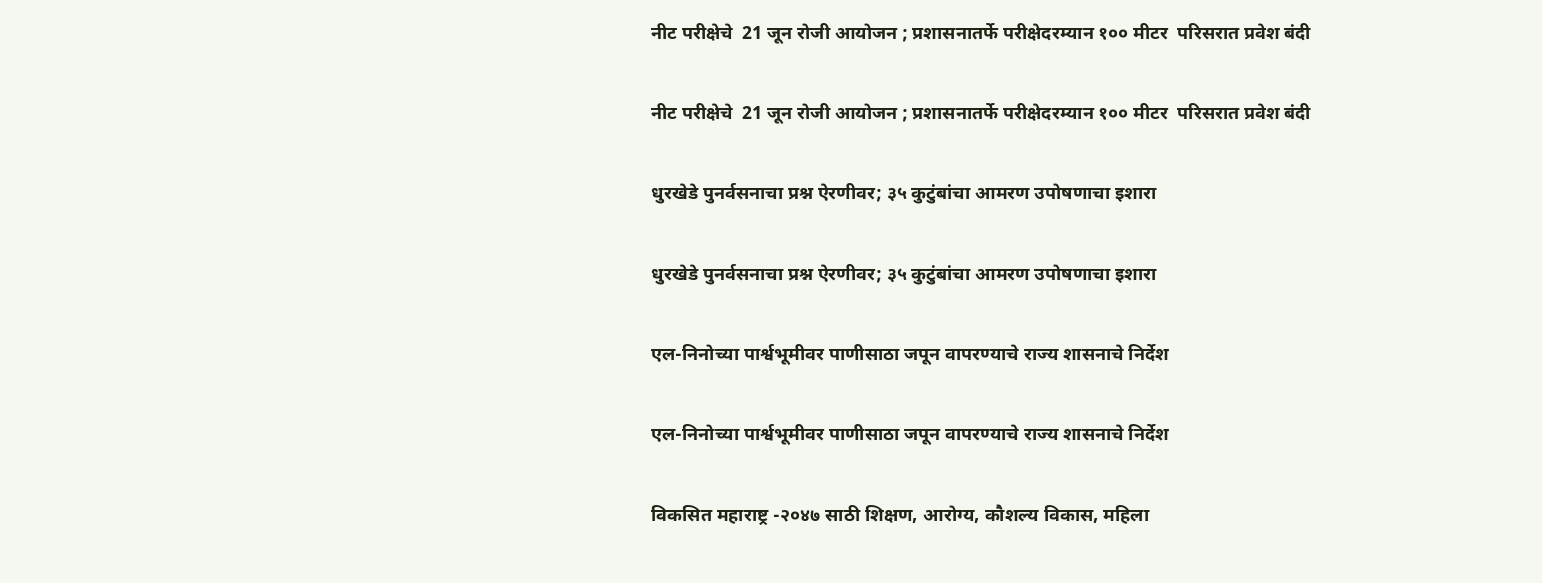नीट परीक्षेचे  21 जून रोजी आयोजन ; प्रशासनातर्फे परीक्षेदरम्यान १०० मीटर  परिसरात प्रवेश बंदी

नीट परीक्षेचे  21 जून रोजी आयोजन ; प्रशासनातर्फे परीक्षेदरम्यान १०० मीटर  परिसरात प्रवेश बंदी

धुरखेडे पुनर्वसनाचा प्रश्न ऐरणीवर; ३५ कुटुंबांचा आमरण उपोषणाचा इशारा

धुरखेडे पुनर्वसनाचा प्रश्न ऐरणीवर; ३५ कुटुंबांचा आमरण उपोषणाचा इशारा

एल-निनोच्या पार्श्वभूमीवर पाणीसाठा जपून वापरण्याचे राज्य शासनाचे निर्देश

एल-निनोच्या पार्श्वभूमीवर पाणीसाठा जपून वापरण्याचे राज्य शासनाचे निर्देश

विकसित महाराष्ट्र -२०४७ साठी शिक्षण, आरोग्य, कौशल्य विकास, महिला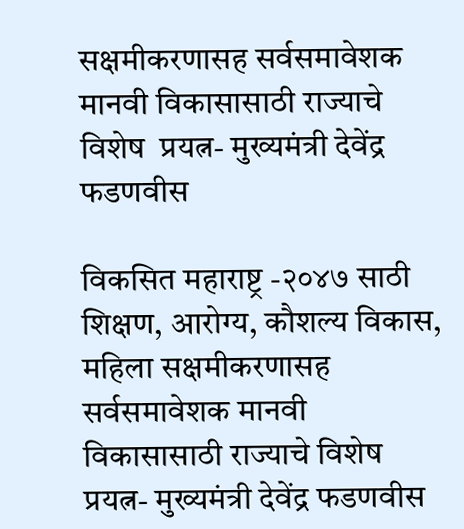सक्षमीकरणासह सर्वसमावेशक मानवी विकासासाठी राज्याचे विशेष  प्रयत्न- मुख्यमंत्री देवेंद्र फडणवीस

विकसित महाराष्ट्र -२०४७ साठी शिक्षण, आरोग्य, कौशल्य विकास, महिला सक्षमीकरणासह सर्वसमावेशक मानवी विकासासाठी राज्याचे विशेष  प्रयत्न- मुख्यमंत्री देवेंद्र फडणवीस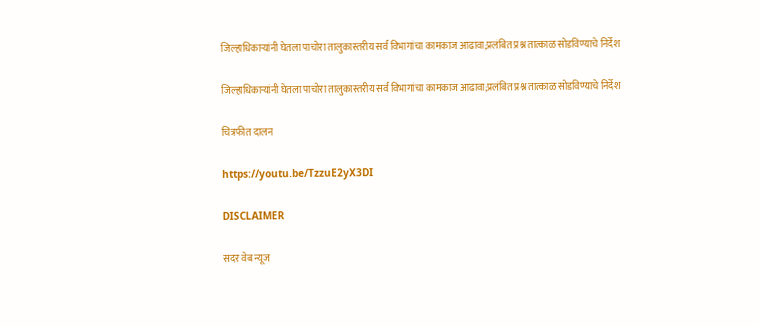जिल्हाधिकाऱ्यांनी घेतला पाचोरा तालुकास्तरीय सर्व विभागांचा कामकाज आढावा;प्रलंबित प्रश्न तात्काळ सोडविण्याचे निर्देश

जिल्हाधिकाऱ्यांनी घेतला पाचोरा तालुकास्तरीय सर्व विभागांचा कामकाज आढावा;प्रलंबित प्रश्न तात्काळ सोडविण्याचे निर्देश

चित्रफीत दालन

https://youtu.be/TzzuE2yX3DI

DISCLAIMER

सदर वेब न्यूज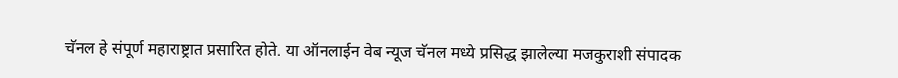चॅनल हे संपूर्ण महाराष्ट्रात प्रसारित होते. या ऑनलाईन वेब न्यूज चॅनल मध्ये प्रसिद्ध झालेल्या मजकुराशी संपादक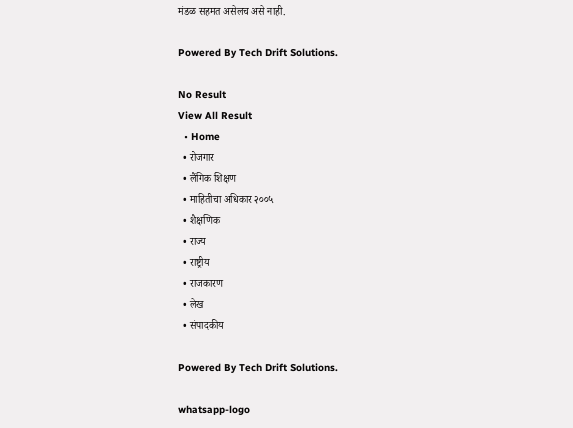मंडळ सहमत असेलच असे नाही.

Powered By Tech Drift Solutions.

No Result
View All Result
  • Home
  • रोजगार
  • लैंगिक शिक्षण
  • माहितीचा अधिकार २००५
  • शैक्षणिक
  • राज्य
  • राष्ट्रीय
  • राजकारण
  • लेख
  • संपादकीय

Powered By Tech Drift Solutions.

whatsapp-logo